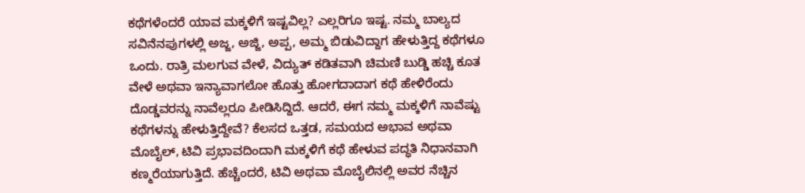ಕಥೆಗಳೆಂದರೆ ಯಾವ ಮಕ್ಕಳಿಗೆ ಇಷ್ಟವಿಲ್ಲ? ಎಲ್ಲರಿಗೂ ಇಷ್ಟ. ನಮ್ಮ ಬಾಲ್ಯದ ಸವಿನೆನಪುಗಳಲ್ಲಿ ಅಜ್ಜ, ಅಜ್ಜಿ, ಅಪ್ಪ, ಅಮ್ಮ ಬಿಡುವಿದ್ದಾಗ ಹೇಳುತ್ತಿದ್ದ ಕಥೆಗಳೂ ಒಂದು. ರಾತ್ರಿ ಮಲಗುವ ವೇಳೆ, ವಿದ್ಯುತ್ ಕಡಿತವಾಗಿ ಚಿಮಣಿ ಬುಡ್ಡಿ ಹಚ್ಚಿ ಕೂತ ವೇಳೆ ಅಥವಾ ಇನ್ಯಾವಾಗಲೋ ಹೊತ್ತು ಹೋಗದಾದಾಗ ಕಥೆ ಹೇಳಿರೆಂದು ದೊಡ್ಡವರನ್ನು ನಾವೆಲ್ಲರೂ ಪೀಡಿಸಿದ್ದಿದೆ. ಆದರೆ, ಈಗ ನಮ್ಮ ಮಕ್ಕಳಿಗೆ ನಾವೆಷ್ಟು ಕಥೆಗಳನ್ನು ಹೇಳುತ್ತಿದ್ದೇವೆ? ಕೆಲಸದ ಒತ್ತಡ, ಸಮಯದ ಅಭಾವ ಅಥವಾ ಮೊಬೈಲ್, ಟಿವಿ ಪ್ರಭಾವದಿಂದಾಗಿ ಮಕ್ಕಳಿಗೆ ಕಥೆ ಹೇಳುವ ಪದ್ಧತಿ ನಿಧಾನವಾಗಿ ಕಣ್ಮರೆಯಾಗುತ್ತಿದೆ. ಹೆಚ್ಚೆಂದರೆ, ಟಿವಿ ಅಥವಾ ಮೊಬೈಲಿನಲ್ಲಿ ಅವರ ನೆಚ್ಚಿನ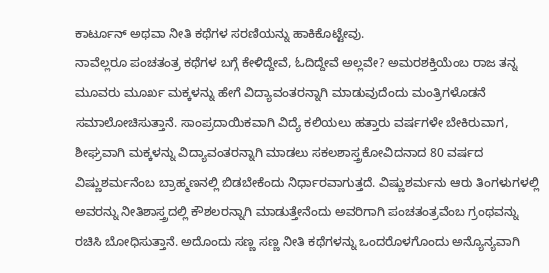ಕಾರ್ಟೂನ್ ಅಥವಾ ನೀತಿ ಕಥೆಗಳ ಸರಣಿಯನ್ನು ಹಾಕಿಕೊಟ್ಟೇವು.
ನಾವೆಲ್ಲರೂ ಪಂಚತಂತ್ರ ಕಥೆಗಳ ಬಗ್ಗೆ ಕೇಳಿದ್ದೇವೆ, ಓದಿದ್ದೇವೆ ಅಲ್ಲವೇ? ಅಮರಶಕ್ತಿಯೆಂಬ ರಾಜ ತನ್ನ ಮೂವರು ಮೂರ್ಖ ಮಕ್ಕಳನ್ನು ಹೇಗೆ ವಿದ್ಯಾವಂತರನ್ನಾಗಿ ಮಾಡುವುದೆಂದು ಮಂತ್ರಿಗಳೊಡನೆ ಸಮಾಲೋಚಿಸುತ್ತಾನೆ. ಸಾಂಪ್ರದಾಯಿಕವಾಗಿ ವಿದ್ಯೆ ಕಲಿಯಲು ಹತ್ತಾರು ವರ್ಷಗಳೇ ಬೇಕಿರುವಾಗ, ಶೀಘ್ರವಾಗಿ ಮಕ್ಕಳನ್ನು ವಿದ್ಯಾವಂತರನ್ನಾಗಿ ಮಾಡಲು ಸಕಲಶಾಸ್ತ್ರಕೋವಿದನಾದ 80 ವರ್ಷದ ವಿಷ್ಣುಶರ್ಮನೆಂಬ ಬ್ರಾಹ್ಮಣನಲ್ಲಿ ಬಿಡಬೇಕೆಂದು ನಿರ್ಧಾರವಾಗುತ್ತದೆ. ವಿಷ್ಣುಶರ್ಮನು ಆರು ತಿಂಗಳುಗಳಲ್ಲಿ ಅವರನ್ನು ನೀತಿಶಾಸ್ತ್ರದಲ್ಲಿ ಕೌಶಲರನ್ನಾಗಿ ಮಾಡುತ್ತೇನೆಂದು ಅವರಿಗಾಗಿ ಪಂಚತಂತ್ರವೆಂಬ ಗ್ರಂಥವನ್ನು ರಚಿಸಿ ಬೋಧಿಸುತ್ತಾನೆ. ಅದೊಂದು ಸಣ್ಣ ಸಣ್ಣ ನೀತಿ ಕಥೆಗಳನ್ನು ಒಂದರೊಳಗೊಂದು ಅನ್ಯೊನ್ಯವಾಗಿ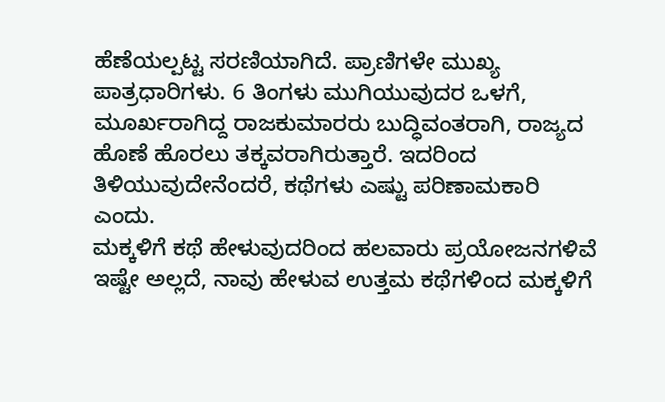ಹೆಣೆಯಲ್ಪಟ್ಟ ಸರಣಿಯಾಗಿದೆ. ಪ್ರಾಣಿಗಳೇ ಮುಖ್ಯ ಪಾತ್ರಧಾರಿಗಳು. 6 ತಿಂಗಳು ಮುಗಿಯುವುದರ ಒಳಗೆ, ಮೂರ್ಖರಾಗಿದ್ದ ರಾಜಕುಮಾರರು ಬುದ್ಧಿವಂತರಾಗಿ, ರಾಜ್ಯದ ಹೊಣೆ ಹೊರಲು ತಕ್ಕವರಾಗಿರುತ್ತಾರೆ. ಇದರಿಂದ ತಿಳಿಯುವುದೇನೆಂದರೆ, ಕಥೆಗಳು ಎಷ್ಟು ಪರಿಣಾಮಕಾರಿ ಎಂದು.
ಮಕ್ಕಳಿಗೆ ಕಥೆ ಹೇಳುವುದರಿಂದ ಹಲವಾರು ಪ್ರಯೋಜನಗಳಿವೆ
ಇಷ್ಟೇ ಅಲ್ಲದೆ, ನಾವು ಹೇಳುವ ಉತ್ತಮ ಕಥೆಗಳಿಂದ ಮಕ್ಕಳಿಗೆ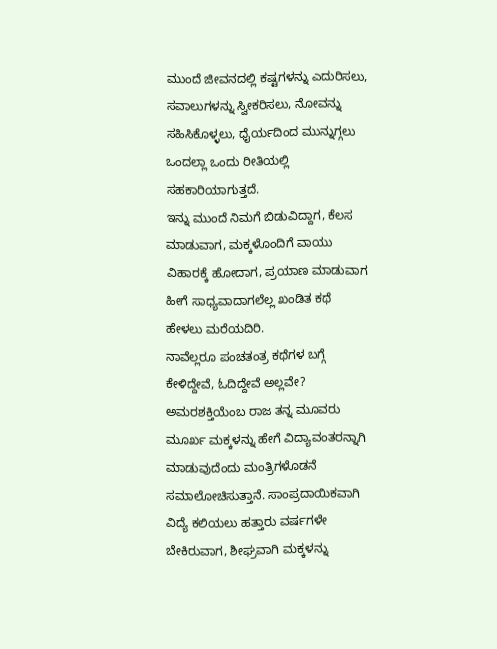ಮುಂದೆ ಜೀವನದಲ್ಲಿ ಕಷ್ಟಗಳನ್ನು ಎದುರಿಸಲು, ಸವಾಲುಗಳನ್ನು ಸ್ವೀಕರಿಸಲು, ನೋವನ್ನು ಸಹಿಸಿಕೊಳ್ಳಲು, ಧೈರ್ಯದಿಂದ ಮುನ್ನುಗ್ಗಲು ಒಂದಲ್ಲಾ ಒಂದು ರೀತಿಯಲ್ಲಿ ಸಹಕಾರಿಯಾಗುತ್ತದೆ.
ಇನ್ನು ಮುಂದೆ ನಿಮಗೆ ಬಿಡುವಿದ್ದಾಗ, ಕೆಲಸ ಮಾಡುವಾಗ, ಮಕ್ಕಳೊಂದಿಗೆ ವಾಯು ವಿಹಾರಕ್ಕೆ ಹೋದಾಗ, ಪ್ರಯಾಣ ಮಾಡುವಾಗ ಹೀಗೆ ಸಾಧ್ಯವಾದಾಗಲೆಲ್ಲ ಖಂಡಿತ ಕಥೆ ಹೇಳಲು ಮರೆಯದಿರಿ.
ನಾವೆಲ್ಲರೂ ಪಂಚತಂತ್ರ ಕಥೆಗಳ ಬಗ್ಗೆ ಕೇಳಿದ್ದೇವೆ, ಓದಿದ್ದೇವೆ ಅಲ್ಲವೇ? ಅಮರಶಕ್ತಿಯೆಂಬ ರಾಜ ತನ್ನ ಮೂವರು ಮೂರ್ಖ ಮಕ್ಕಳನ್ನು ಹೇಗೆ ವಿದ್ಯಾವಂತರನ್ನಾಗಿ ಮಾಡುವುದೆಂದು ಮಂತ್ರಿಗಳೊಡನೆ ಸಮಾಲೋಚಿಸುತ್ತಾನೆ. ಸಾಂಪ್ರದಾಯಿಕವಾಗಿ ವಿದ್ಯೆ ಕಲಿಯಲು ಹತ್ತಾರು ವರ್ಷಗಳೇ ಬೇಕಿರುವಾಗ, ಶೀಘ್ರವಾಗಿ ಮಕ್ಕಳನ್ನು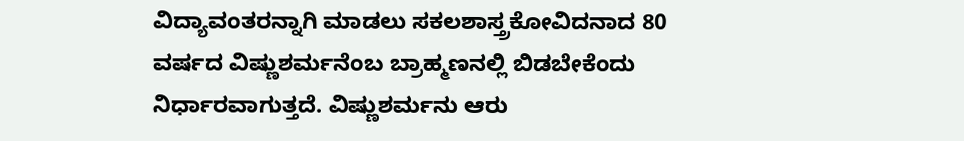ವಿದ್ಯಾವಂತರನ್ನಾಗಿ ಮಾಡಲು ಸಕಲಶಾಸ್ತ್ರಕೋವಿದನಾದ 80 ವರ್ಷದ ವಿಷ್ಣುಶರ್ಮನೆಂಬ ಬ್ರಾಹ್ಮಣನಲ್ಲಿ ಬಿಡಬೇಕೆಂದು ನಿರ್ಧಾರವಾಗುತ್ತದೆ. ವಿಷ್ಣುಶರ್ಮನು ಆರು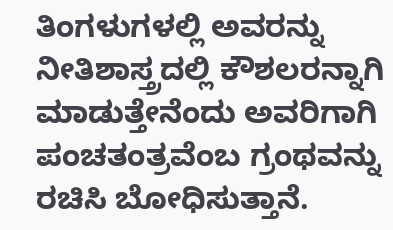ತಿಂಗಳುಗಳಲ್ಲಿ ಅವರನ್ನು ನೀತಿಶಾಸ್ತ್ರದಲ್ಲಿ ಕೌಶಲರನ್ನಾಗಿ ಮಾಡುತ್ತೇನೆಂದು ಅವರಿಗಾಗಿ ಪಂಚತಂತ್ರವೆಂಬ ಗ್ರಂಥವನ್ನು ರಚಿಸಿ ಬೋಧಿಸುತ್ತಾನೆ.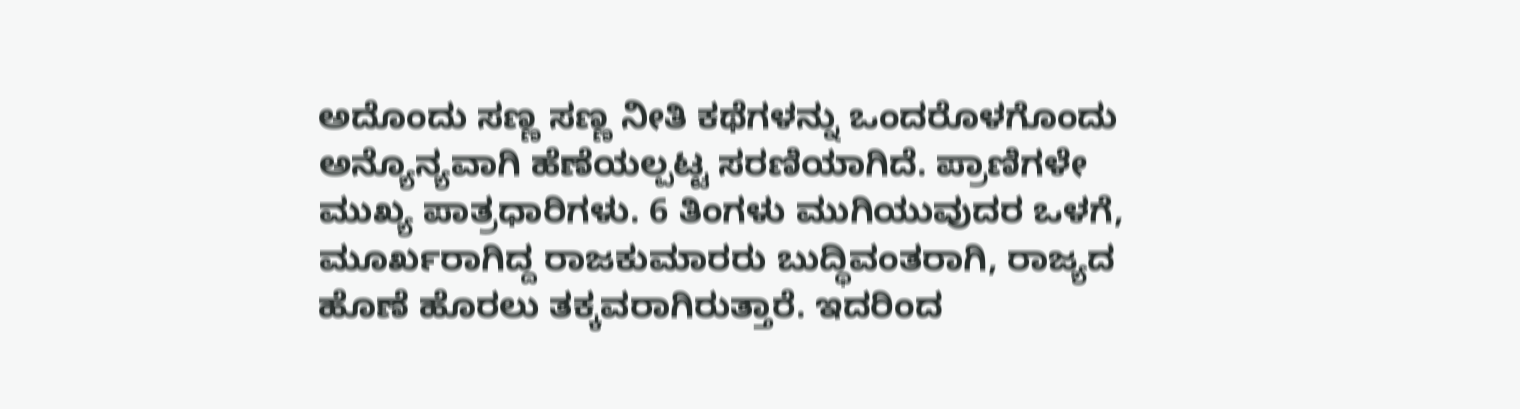ಅದೊಂದು ಸಣ್ಣ ಸಣ್ಣ ನೀತಿ ಕಥೆಗಳನ್ನು ಒಂದರೊಳಗೊಂದು ಅನ್ಯೊನ್ಯವಾಗಿ ಹೆಣೆಯಲ್ಪಟ್ಟ ಸರಣಿಯಾಗಿದೆ. ಪ್ರಾಣಿಗಳೇ ಮುಖ್ಯ ಪಾತ್ರಧಾರಿಗಳು. 6 ತಿಂಗಳು ಮುಗಿಯುವುದರ ಒಳಗೆ, ಮೂರ್ಖರಾಗಿದ್ದ ರಾಜಕುಮಾರರು ಬುದ್ಧಿವಂತರಾಗಿ, ರಾಜ್ಯದ ಹೊಣೆ ಹೊರಲು ತಕ್ಕವರಾಗಿರುತ್ತಾರೆ. ಇದರಿಂದ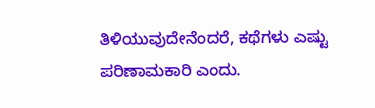ತಿಳಿಯುವುದೇನೆಂದರೆ, ಕಥೆಗಳು ಎಷ್ಟು ಪರಿಣಾಮಕಾರಿ ಎಂದು.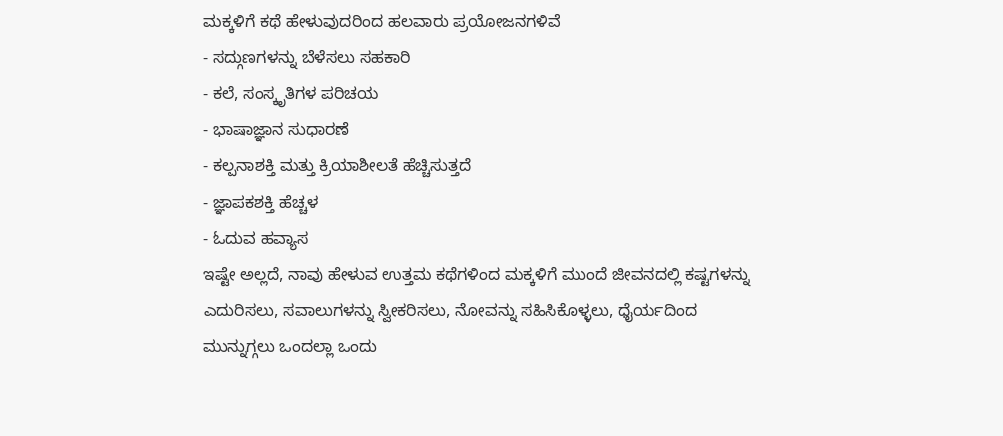ಮಕ್ಕಳಿಗೆ ಕಥೆ ಹೇಳುವುದರಿಂದ ಹಲವಾರು ಪ್ರಯೋಜನಗಳಿವೆ
- ಸದ್ಗುಣಗಳನ್ನು ಬೆಳೆಸಲು ಸಹಕಾರಿ
- ಕಲೆ, ಸಂಸ್ಕೃತಿಗಳ ಪರಿಚಯ
- ಭಾಷಾಜ್ಞಾನ ಸುಧಾರಣೆ
- ಕಲ್ಪನಾಶಕ್ತಿ ಮತ್ತು ಕ್ರಿಯಾಶೀಲತೆ ಹೆಚ್ಚಿಸುತ್ತದೆ
- ಜ್ಞಾಪಕಶಕ್ತಿ ಹೆಚ್ಚಳ
- ಓದುವ ಹವ್ಯಾಸ
ಇಷ್ಟೇ ಅಲ್ಲದೆ, ನಾವು ಹೇಳುವ ಉತ್ತಮ ಕಥೆಗಳಿಂದ ಮಕ್ಕಳಿಗೆ ಮುಂದೆ ಜೀವನದಲ್ಲಿ ಕಷ್ಟಗಳನ್ನು ಎದುರಿಸಲು, ಸವಾಲುಗಳನ್ನು ಸ್ವೀಕರಿಸಲು, ನೋವನ್ನು ಸಹಿಸಿಕೊಳ್ಳಲು, ಧೈರ್ಯದಿಂದ ಮುನ್ನುಗ್ಗಲು ಒಂದಲ್ಲಾ ಒಂದು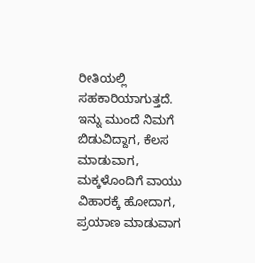ರೀತಿಯಲ್ಲಿ ಸಹಕಾರಿಯಾಗುತ್ತದೆ.
ಇನ್ನು ಮುಂದೆ ನಿಮಗೆ ಬಿಡುವಿದ್ದಾಗ, ಕೆಲಸ ಮಾಡುವಾಗ, ಮಕ್ಕಳೊಂದಿಗೆ ವಾಯು ವಿಹಾರಕ್ಕೆ ಹೋದಾಗ, ಪ್ರಯಾಣ ಮಾಡುವಾಗ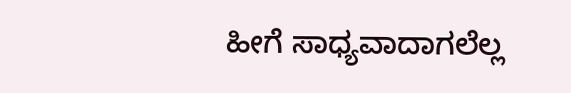ಹೀಗೆ ಸಾಧ್ಯವಾದಾಗಲೆಲ್ಲ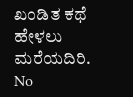ಖಂಡಿತ ಕಥೆ ಹೇಳಲು ಮರೆಯದಿರಿ.
No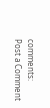comments:
Post a Comment